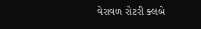વેરાવળ રોટરી ક્લબે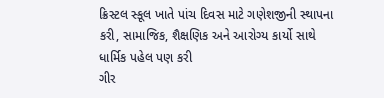ક્રિસ્ટલ સ્કૂલ ખાતે પાંચ દિવસ માટે ગણેશજીની સ્થાપના કરી, સામાજિક, શૈક્ષણિક અને આરોગ્ય કાર્યો સાથે ધાર્મિક પહેલ પણ કરી
ગીર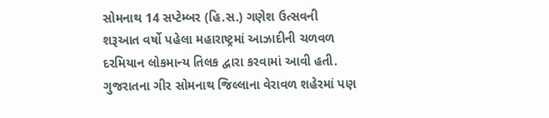સોમનાથ 14 સપ્ટેમ્બર (હિ.સ.) ગણેશ ઉત્સવની શરૂઆત વર્ષો પહેલા મહારાષ્ટ્રમાં આઝાદીની ચળવળ દરમિયાન લોકમાન્ય તિલક દ્વારા કરવામાં આવી હતી. ગુજરાતના ગીર સોમનાથ જિલ્લાના વેરાવળ શહેરમાં પણ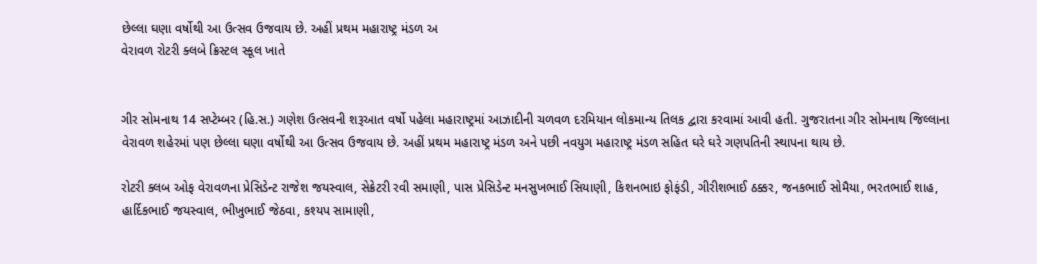છેલ્લા ઘણા વર્ષોથી આ ઉત્સવ ઉજવાય છે. અહીં પ્રથમ મહારાષ્ટ્ર મંડળ અ
વેરાવળ રોટરી ક્લબે ક્રિસ્ટલ સ્કૂલ ખાતે


ગીર સોમનાથ 14 સપ્ટેમ્બર (હિ.સ.) ગણેશ ઉત્સવની શરૂઆત વર્ષો પહેલા મહારાષ્ટ્રમાં આઝાદીની ચળવળ દરમિયાન લોકમાન્ય તિલક દ્વારા કરવામાં આવી હતી. ગુજરાતના ગીર સોમનાથ જિલ્લાના વેરાવળ શહેરમાં પણ છેલ્લા ઘણા વર્ષોથી આ ઉત્સવ ઉજવાય છે. અહીં પ્રથમ મહારાષ્ટ્ર મંડળ અને પછી નવયુગ મહારાષ્ટ્ર મંડળ સહિત ઘરે ઘરે ગણપતિની સ્થાપના થાય છે.

રોટરી ક્લબ ઓફ વેરાવળના પ્રેસિડેન્ટ રાજેશ જયસ્વાલ, સેક્રેટરી રવી સમાણી, પાસ પ્રેસિડેન્ટ મનસુખભાઈ સિયાણી, કિશનભાઇ ફોફંડી, ગીરીશભાઈ ઠક્કર, જનકભાઈ સોમૈયા, ભરતભાઈ શાહ, હાર્દિકભાઈ જયસ્વાલ, ભીખુભાઈ જેઠવા, કશ્યપ સામાણી,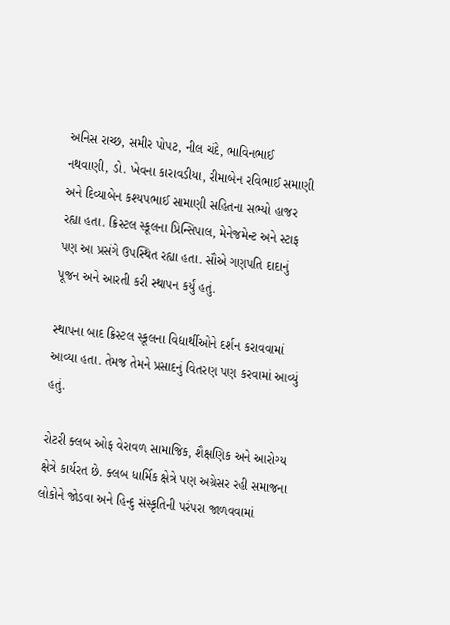અનિસ રાચ્છ, સમીર પોપટ, નીલ ચંદે, ભાવિનભાઈ નથવાણી, ડો. ખેવના કારાવડીયા, રીમાબેન રવિભાઈ સમાણી અને દિવ્યાબેન કશ્યપભાઈ સામાણી સહિતના સભ્યો હાજર રહ્યા હતા. ક્રિસ્ટલ સ્કૂલના પ્રિન્સિપાલ, મેનેજમેન્ટ અને સ્ટાફ પણ આ પ્રસંગે ઉપસ્થિત રહ્યા હતા. સૌએ ગણપતિ દાદાનું પૂજન અને આરતી કરી સ્થાપન કર્યું હતું.

સ્થાપના બાદ ક્રિસ્ટલ સ્કૂલના વિદ્યાર્થીઓને દર્શન કરાવવામાં આવ્યા હતા. તેમજ તેમને પ્રસાદનું વિતરણ પણ કરવામાં આવ્યું હતું.

રોટરી ક્લબ ઓફ વેરાવળ સામાજિક, શૈક્ષણિક અને આરોગ્ય ક્ષેત્રે કાર્યરત છે. ક્લબ ધાર્મિક ક્ષેત્રે પણ અગ્રેસર રહી સમાજના લોકોને જોડવા અને હિન્દુ સંસ્કૃતિની પરંપરા જાળવવામાં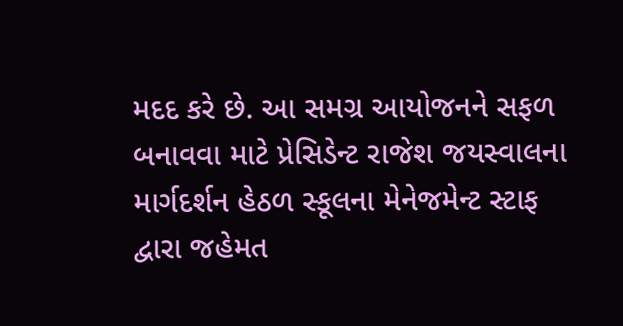મદદ કરે છે. આ સમગ્ર આયોજનને સફળ બનાવવા માટે પ્રેસિડેન્ટ રાજેશ જયસ્વાલના માર્ગદર્શન હેઠળ સ્કૂલના મેનેજમેન્ટ સ્ટાફ દ્વારા જહેમત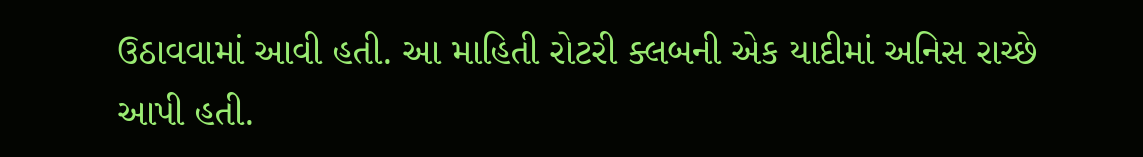ઉઠાવવામાં આવી હતી. આ માહિતી રોટરી ક્લબની એક યાદીમાં અનિસ રાચ્છે આપી હતી.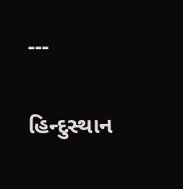---

હિન્દુસ્થાન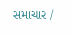સમાચાર /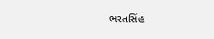ભરતસિંહ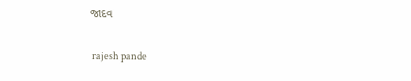જાદવ


 rajesh pande